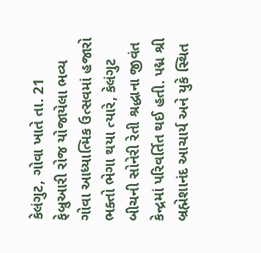કેલંગુટ, ગોવા ખાતે તા. 21 ફેબ્રુઆરી રોજ યોજાયેલા ભવ્ય ગોવા આધ્યાત્મિક ઉત્સવમાં હજારો ભક્તો ભેગા થયા ત્યારે, કેલંગુટ બીચની સોનેરી રેતી શ્રદ્ધાના જીવંત કેન્દ્રમાં પરિવર્તિત થઈ હતી. પદ્મ શ્રી બ્રહ્મેશાનંદ આચાર્ય અને યુકે સ્થિત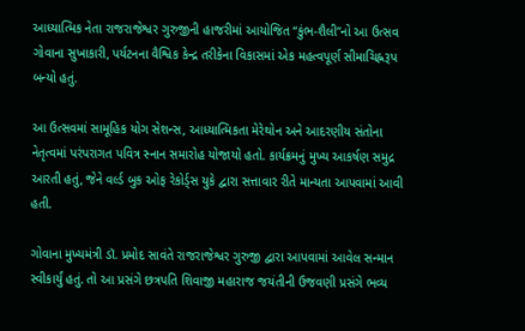આધ્યાત્મિક નેતા રાજરાજેશ્વર ગુરુજીની હાજરીમાં આયોજિત “કુંભ-શૈલી”નો આ ઉત્સવ  ગોવાના સુખાકારી, પર્યટનના વૈશ્વિક કેન્દ્ર તરીકેના વિકાસમાં એક મહત્વપૂર્ણ સીમાચિહ્નરૂપ બન્યો હતું.

આ ઉત્સવમાં સામૂહિક યોગ સેશન્સ, આધ્યાત્મિકતા મેરેથોન અને આદરણીય સંતોના નેતૃત્વમાં પરંપરાગત પવિત્ર સ્નાન સમારોહ યોજાયો હતો. કાર્યક્રમનું મુખ્ય આકર્ષણ સમુદ્ર આરતી હતું, જેને વર્લ્ડ બુક ઓફ રેકોર્ડ્સ યુકે દ્વારા સત્તાવાર રીતે માન્યતા આપવામાં આવી હતી.

ગોવાના મુખ્યમંત્રી ડૉ. પ્રમોદ સાવંતે રાજરાજેશ્વર ગુરુજી દ્વારા આપવામાં આવેલ સન્માન સ્વીકાર્યું હતું. તો આ પ્રસંગે છત્રપતિ શિવાજી મહારાજ જયંતીની ઉજવણી પ્રસંગે ભવ્ય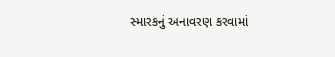સ્મારકનું અનાવરણ કરવામાં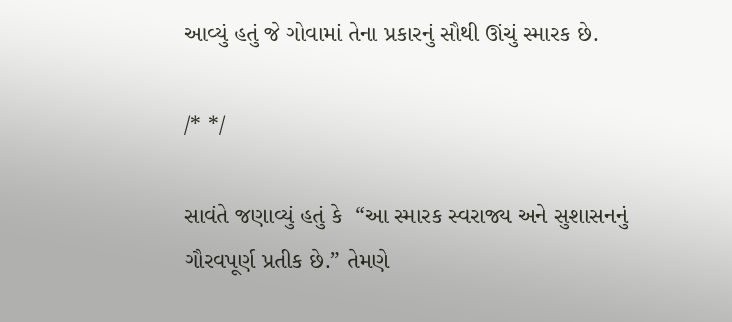આવ્યું હતું જે ગોવામાં તેના પ્રકારનું સૌથી ઊંચું સ્મારક છે.

/* */

સાવંતે જણાવ્યું હતું કે  “આ સ્મારક સ્વરાજ્ય અને સુશાસનનું ગૌરવપૂર્ણ પ્રતીક છે.” તેમણે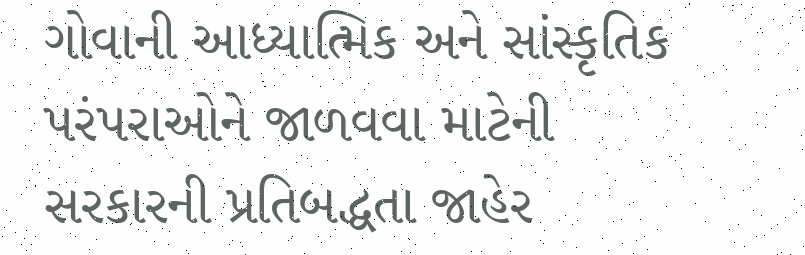ગોવાની આધ્યાત્મિક અને સાંસ્કૃતિક પરંપરાઓને જાળવવા માટેની સરકારની પ્રતિબદ્ધતા જાહેર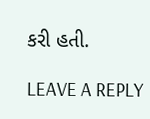કરી હતી.

LEAVE A REPLY